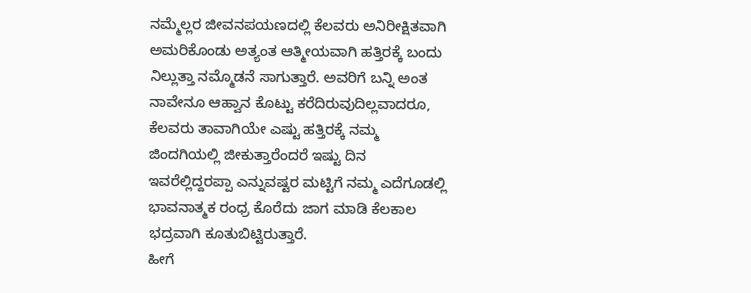ನಮ್ಮೆಲ್ಲರ ಜೀವನಪಯಣದಲ್ಲಿ ಕೆಲವರು ಅನಿರೀಕ್ಷಿತವಾಗಿ ಅಮರಿಕೊಂಡು ಅತ್ಯಂತ ಆತ್ಮೀಯವಾಗಿ ಹತ್ತಿರಕ್ಕೆ ಬಂದು ನಿಲ್ಲುತ್ತಾ ನಮ್ಮೊಡನೆ ಸಾಗುತ್ತಾರೆ. ಅವರಿಗೆ ಬನ್ನಿ ಅಂತ ನಾವೇನೂ ಆಹ್ವಾನ ಕೊಟ್ಟು ಕರೆದಿರುವುದಿಲ್ಲವಾದರೂ, ಕೆಲವರು ತಾವಾಗಿಯೇ ಎಷ್ಟು ಹತ್ತಿರಕ್ಕೆ ನಮ್ಮ ಜಿಂದಗಿಯಲ್ಲಿ ಜೀಕುತ್ತಾರೆಂದರೆ ಇಷ್ಟು ದಿನ ಇವರೆಲ್ಲಿದ್ದರಪ್ಪಾ ಎನ್ನುವಷ್ಟರ ಮಟ್ಟಿಗೆ ನಮ್ಮ ಎದೆಗೂಡಲ್ಲಿ ಭಾವನಾತ್ಮಕ ರಂಧ್ರ ಕೊರೆದು ಜಾಗ ಮಾಡಿ ಕೆಲಕಾಲ ಭದ್ರವಾಗಿ ಕೂತುಬಿಟ್ಟಿರುತ್ತಾರೆ.
ಹೀಗೆ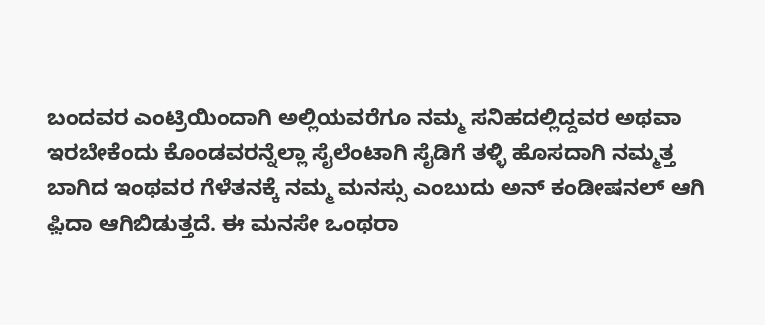ಬಂದವರ ಎಂಟ್ರಿಯಿಂದಾಗಿ ಅಲ್ಲಿಯವರೆಗೂ ನಮ್ಮ ಸನಿಹದಲ್ಲಿದ್ದವರ ಅಥವಾ ಇರಬೇಕೆಂದು ಕೊಂಡವರನ್ನೆಲ್ಲಾ ಸೈಲೆಂಟಾಗಿ ಸೈಡಿಗೆ ತಳ್ಳಿ ಹೊಸದಾಗಿ ನಮ್ಮತ್ತ ಬಾಗಿದ ಇಂಥವರ ಗೆಳೆತನಕ್ಕೆ ನಮ್ಮ ಮನಸ್ಸು ಎಂಬುದು ಅನ್ ಕಂಡೀಷನಲ್ ಆಗಿ ಫ಼ಿದಾ ಆಗಿಬಿಡುತ್ತದೆ. ಈ ಮನಸೇ ಒಂಥರಾ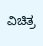ವಿಚಿತ್ರ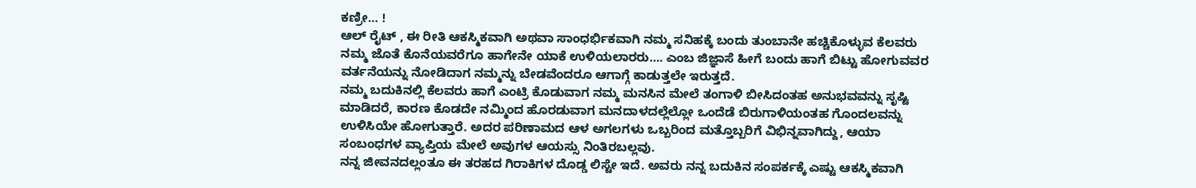ಕಣ್ರೀ… !
ಆಲ್ ರೈಟ್ , ಈ ರೀತಿ ಆಕಸ್ಮಿಕವಾಗಿ ಅಥವಾ ಸಾಂಧರ್ಭಿಕವಾಗಿ ನಮ್ಮ ಸನಿಹಕ್ಕೆ ಬಂದು ತುಂಬಾನೇ ಹಚ್ಚಿಕೊಳ್ಳುವ ಕೆಲವರು ನಮ್ಮ ಜೊತೆ ಕೊನೆಯವರೆಗೂ ಹಾಗೇನೇ ಯಾಕೆ ಉಳಿಯಲಾರರು…. ಎಂಬ ಜಿಜ್ಞಾಸೆ ಹೀಗೆ ಬಂದು ಹಾಗೆ ಬಿಟ್ಟು ಹೋಗುವವರ ವರ್ತನೆಯನ್ನು ನೋಡಿದಾಗ ನಮ್ಮನ್ನು ಬೇಡವೆಂದರೂ ಆಗಾಗ್ಗೆ ಕಾಡುತ್ತಲೇ ಇರುತ್ತದೆ.
ನಮ್ಮ ಬದುಕಿನಲ್ಲಿ ಕೆಲವರು ಹಾಗೆ ಎಂಟ್ರಿ ಕೊಡುವಾಗ ನಮ್ಮ ಮನಸಿನ ಮೇಲೆ ತಂಗಾಳಿ ಬೀಸಿದಂತಹ ಅನುಭವವನ್ನು ಸೃಷ್ಟಿ ಮಾಡಿದರೆ, ಕಾರಣ ಕೊಡದೇ ನಮ್ಮಿಂದ ಹೊರಡುವಾಗ ಮನದಾಳದಲ್ಲೆಲ್ಲೋ ಒಂದೆಡೆ ಬಿರುಗಾಳಿಯಂತಹ ಗೊಂದಲವನ್ನು ಉಳಿಸಿಯೇ ಹೋಗುತ್ತಾರೆ. ಅದರ ಪರಿಣಾಮದ ಆಳ ಅಗಲಗಳು ಒಬ್ಬರಿಂದ ಮತ್ತೊಬ್ಬರಿಗೆ ವಿಭಿನ್ನವಾಗಿದ್ದು, ಆಯಾ ಸಂಬಂಧಗಳ ವ್ಯಾಪ್ತಿಯ ಮೇಲೆ ಅವುಗಳ ಆಯಸ್ಸು ನಿಂತಿರಬಲ್ಲವು.
ನನ್ನ ಜೀವನದಲ್ಲಂತೂ ಈ ತರಹದ ಗಿರಾಕಿಗಳ ದೊಡ್ಡ ಲಿಸ್ಟೇ ಇದೆ. ಅವರು ನನ್ನ ಬದುಕಿನ ಸಂಪರ್ಕಕ್ಕೆ ಎಷ್ಟು ಆಕಸ್ಮಿಕವಾಗಿ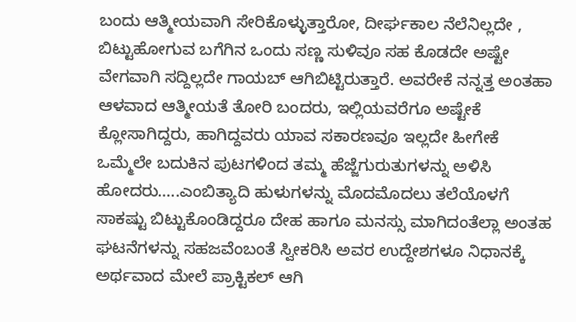ಬಂದು ಆತ್ಮೀಯವಾಗಿ ಸೇರಿಕೊಳ್ಳುತ್ತಾರೋ, ದೀರ್ಘಕಾಲ ನೆಲೆನಿಲ್ಲದೇ , ಬಿಟ್ಟುಹೋಗುವ ಬಗೆಗಿನ ಒಂದು ಸಣ್ಣ ಸುಳಿವೂ ಸಹ ಕೊಡದೇ ಅಷ್ಟೇ ವೇಗವಾಗಿ ಸದ್ದಿಲ್ಲದೇ ಗಾಯಬ್ ಆಗಿಬಿಟ್ಟಿರುತ್ತಾರೆ. ಅವರೇಕೆ ನನ್ನತ್ತ ಅಂತಹಾ ಆಳವಾದ ಆತ್ಮೀಯತೆ ತೋರಿ ಬಂದರು, ಇಲ್ಲಿಯವರೆಗೂ ಅಷ್ಟೇಕೆ ಕ್ಲೋಸಾಗಿದ್ದರು, ಹಾಗಿದ್ದವರು ಯಾವ ಸಕಾರಣವೂ ಇಲ್ಲದೇ ಹೀಗೇಕೆ ಒಮ್ಮೆಲೇ ಬದುಕಿನ ಪುಟಗಳಿಂದ ತಮ್ಮ ಹೆಜ್ಜೆಗುರುತುಗಳನ್ನು ಅಳಿಸಿ ಹೋದರು…..ಎಂಬಿತ್ಯಾದಿ ಹುಳುಗಳನ್ನು ಮೊದಮೊದಲು ತಲೆಯೊಳಗೆ ಸಾಕಷ್ಟು ಬಿಟ್ಟುಕೊಂಡಿದ್ದರೂ ದೇಹ ಹಾಗೂ ಮನಸ್ಸು ಮಾಗಿದಂತೆಲ್ಲಾ ಅಂತಹ ಘಟನೆಗಳನ್ನು ಸಹಜವೆಂಬಂತೆ ಸ್ವೀಕರಿಸಿ ಅವರ ಉದ್ದೇಶಗಳೂ ನಿಧಾನಕ್ಕೆ ಅರ್ಥವಾದ ಮೇಲೆ ಪ್ರಾಕ್ಟಿಕಲ್ ಆಗಿ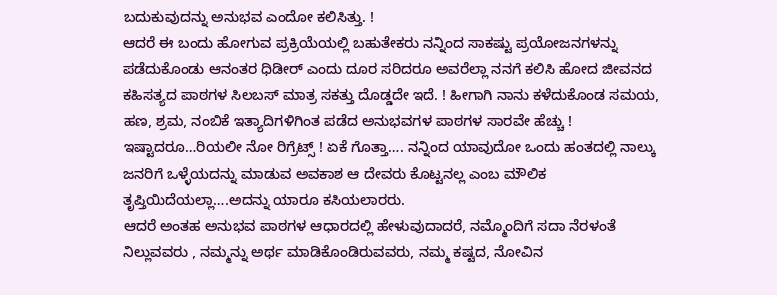ಬದುಕುವುದನ್ನು ಅನುಭವ ಎಂದೋ ಕಲಿಸಿತ್ತು. !
ಆದರೆ ಈ ಬಂದು ಹೋಗುವ ಪ್ರಕ್ರಿಯೆಯಲ್ಲಿ ಬಹುತೇಕರು ನನ್ನಿಂದ ಸಾಕಷ್ಟು ಪ್ರಯೋಜನಗಳನ್ನು ಪಡೆದುಕೊಂಡು ಆನಂತರ ಧಿಡೀರ್ ಎಂದು ದೂರ ಸರಿದರೂ ಅವರೆಲ್ಲಾ ನನಗೆ ಕಲಿಸಿ ಹೋದ ಜೀವನದ ಕಹಿಸತ್ಯದ ಪಾಠಗಳ ಸಿಲಬಸ್ ಮಾತ್ರ ಸಕತ್ತು ದೊಡ್ಡದೇ ಇದೆ. ! ಹೀಗಾಗಿ ನಾನು ಕಳೆದುಕೊಂಡ ಸಮಯ, ಹಣ, ಶ್ರಮ, ನಂಬಿಕೆ ಇತ್ಯಾದಿಗಳಿಗಿಂತ ಪಡೆದ ಅನುಭವಗಳ ಪಾಠಗಳ ಸಾರವೇ ಹೆಚ್ಚು !
ಇಷ್ಟಾದರೂ…ರಿಯಲೀ ನೋ ರಿಗ್ರೆಟ್ಸ್ ! ಏಕೆ ಗೊತ್ತಾ…. ನನ್ನಿಂದ ಯಾವುದೋ ಒಂದು ಹಂತದಲ್ಲಿ ನಾಲ್ಕು ಜನರಿಗೆ ಒಳ್ಳೆಯದನ್ನು ಮಾಡುವ ಅವಕಾಶ ಆ ದೇವರು ಕೊಟ್ಟನಲ್ಲ ಎಂಬ ಮೌಲಿಕ ತೃಪ್ತಿಯಿದೆಯಲ್ಲಾ….ಅದನ್ನು ಯಾರೂ ಕಸಿಯಲಾರರು.
ಆದರೆ ಅಂತಹ ಅನುಭವ ಪಾಠಗಳ ಆಧಾರದಲ್ಲಿ ಹೇಳುವುದಾದರೆ, ನಮ್ಮೊಂದಿಗೆ ಸದಾ ನೆರಳಂತೆ ನಿಲ್ಲುವವರು , ನಮ್ಮನ್ನು ಅರ್ಥ ಮಾಡಿಕೊಂಡಿರುವವರು, ನಮ್ಮ ಕಷ್ಟದ, ನೋವಿನ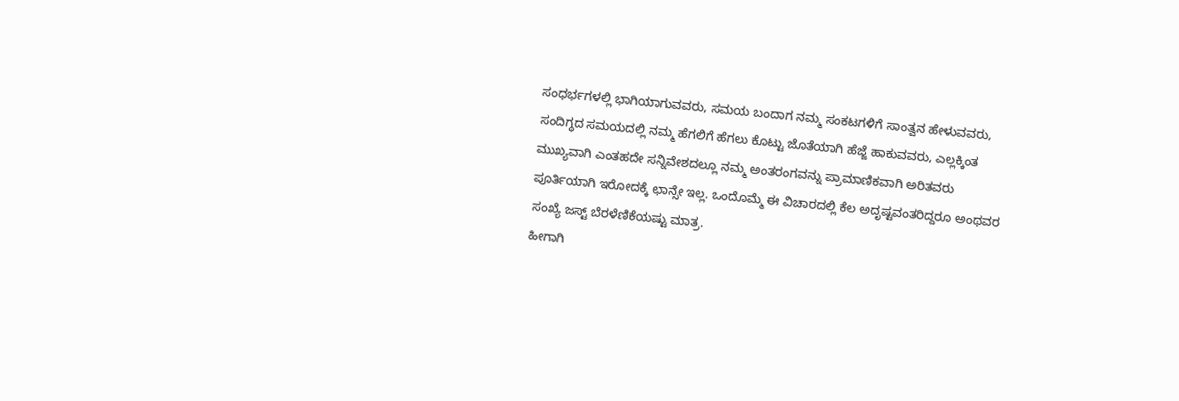ಸಂಧರ್ಭಗಳಲ್ಲಿ ಭಾಗಿಯಾಗುವವರು, ಸಮಯ ಬಂದಾಗ ನಮ್ಮ ಸಂಕಟಗಳಿಗೆ ಸಾಂತ್ವನ ಹೇಳುವವರು, ಸಂದಿಗ್ಧದ ಸಮಯದಲ್ಲಿ ನಮ್ಮ ಹೆಗಲಿಗೆ ಹೆಗಲು ಕೊಟ್ಟು ಜೊತೆಯಾಗಿ ಹೆಜ್ಜೆ ಹಾಕುವವರು, ಎಲ್ಲಕ್ಕಿಂತ ಮುಖ್ಯವಾಗಿ ಎಂತಹದೇ ಸನ್ನಿವೇಶದಲ್ಲೂ ನಮ್ಮ ಅಂತರಂಗವನ್ನು ಪ್ರಾಮಾಣಿಕವಾಗಿ ಅರಿತವರು ಪೂರ್ತಿಯಾಗಿ ಇರೋದಕ್ಕೆ ಛಾನ್ಸೇ ಇಲ್ಲ. ಒಂದೊಮ್ಮೆ ಈ ವಿಚಾರದಲ್ಲಿ ಕೆಲ ಅದೃಷ್ಟವಂತರಿದ್ದರೂ ಅಂಥವರ ಸಂಖ್ಯೆ ಜಸ್ಟ್ ಬೆರಳೆಣಿಕೆಯಷ್ಟು ಮಾತ್ರ.
ಹೀಗಾಗಿ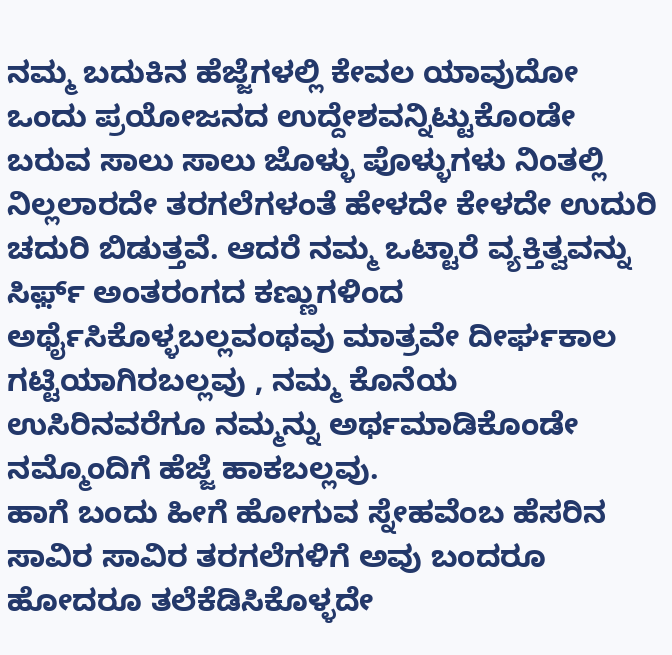ನಮ್ಮ ಬದುಕಿನ ಹೆಜ್ಜೆಗಳಲ್ಲಿ ಕೇವಲ ಯಾವುದೋ ಒಂದು ಪ್ರಯೋಜನದ ಉದ್ದೇಶವನ್ನಿಟ್ಟುಕೊಂಡೇ ಬರುವ ಸಾಲು ಸಾಲು ಜೊಳ್ಳು ಪೊಳ್ಳುಗಳು ನಿಂತಲ್ಲಿ ನಿಲ್ಲಲಾರದೇ ತರಗಲೆಗಳಂತೆ ಹೇಳದೇ ಕೇಳದೇ ಉದುರಿ ಚದುರಿ ಬಿಡುತ್ತವೆ. ಆದರೆ ನಮ್ಮ ಒಟ್ಟಾರೆ ವ್ಯಕ್ತಿತ್ವವನ್ನು ಸಿರ್ಫ಼್ ಅಂತರಂಗದ ಕಣ್ಣುಗಳಿಂದ ಅರ್ಥೈಸಿಕೊಳ್ಳಬಲ್ಲವಂಥವು ಮಾತ್ರವೇ ದೀರ್ಘಕಾಲ ಗಟ್ಟಿಯಾಗಿರಬಲ್ಲವು , ನಮ್ಮ ಕೊನೆಯ ಉಸಿರಿನವರೆಗೂ ನಮ್ಮನ್ನು ಅರ್ಥಮಾಡಿಕೊಂಡೇ ನಮ್ಮೊಂದಿಗೆ ಹೆಜ್ಜೆ ಹಾಕಬಲ್ಲವು.
ಹಾಗೆ ಬಂದು ಹೀಗೆ ಹೋಗುವ ಸ್ನೇಹವೆಂಬ ಹೆಸರಿನ ಸಾವಿರ ಸಾವಿರ ತರಗಲೆಗಳಿಗೆ ಅವು ಬಂದರೂ ಹೋದರೂ ತಲೆಕೆಡಿಸಿಕೊಳ್ಳದೇ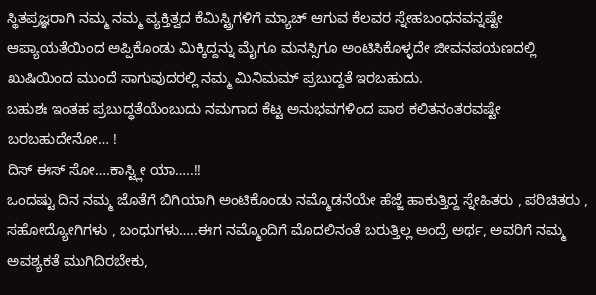ಸ್ಥಿತಪ್ರಜ್ಞರಾಗಿ ನಮ್ಮ ನಮ್ಮ ವ್ಯಕ್ತಿತ್ವದ ಕೆಮಿಸ್ಟ್ರಿಗಳಿಗೆ ಮ್ಯಾಚ್ ಆಗುವ ಕೆಲವರ ಸ್ನೇಹಬಂಧನವನ್ನಷ್ಟೇ ಆಪ್ಯಾಯತೆಯಿಂದ ಅಪ್ಪಿಕೊಂಡು ಮಿಕ್ಕಿದ್ದನ್ನು ಮೈಗೂ ಮನಸ್ಸಿಗೂ ಅಂಟಿಸಿಕೊಳ್ಳದೇ ಜೀವನಪಯಣದಲ್ಲಿ ಖುಷಿಯಿಂದ ಮುಂದೆ ಸಾಗುವುದರಲ್ಲಿ ನಮ್ಮ ಮಿನಿಮಮ್ ಪ್ರಬುದ್ದತೆ ಇರಬಹುದು.
ಬಹುಶಃ ಇಂತಹ ಪ್ರಬುದ್ಧತೆಯೆಂಬುದು ನಮಗಾದ ಕೆಟ್ಟ ಅನುಭವಗಳಿಂದ ಪಾಠ ಕಲಿತನಂತರವಷ್ಟೇ ಬರಬಹುದೇನೋ… !
ದಿಸ್ ಈಸ್ ಸೋ….ಕಾಸ್ಟ್ಲೀ ಯಾ…..!!
ಒಂದಷ್ಟು ದಿನ ನಮ್ಮ ಜೊತೆಗೆ ಬಿಗಿಯಾಗಿ ಅಂಟಿಕೊಂಡು ನಮ್ಮೊಡನೆಯೇ ಹೆಜ್ಜೆ ಹಾಕುತ್ತಿದ್ದ ಸ್ನೇಹಿತರು , ಪರಿಚಿತರು , ಸಹೋದ್ಯೋಗಿಗಳು , ಬಂಧುಗಳು…..ಈಗ ನಮ್ಮೊಂದಿಗೆ ಮೊದಲಿನಂತೆ ಬರುತ್ತಿಲ್ಲ ಅಂದ್ರೆ ಅರ್ಥ, ಅವರಿಗೆ ನಮ್ಮ ಅವಶ್ಯಕತೆ ಮುಗಿದಿರಬೇಕು,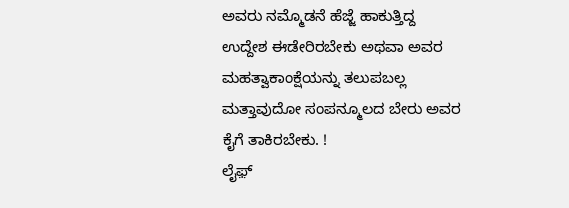ಅವರು ನಮ್ಮೊಡನೆ ಹೆಜ್ಜೆ ಹಾಕುತ್ತಿದ್ದ ಉದ್ದೇಶ ಈಡೇರಿರಬೇಕು ಅಥವಾ ಅವರ ಮಹತ್ವಾಕಾಂಕ್ಷೆಯನ್ನು ತಲುಪಬಲ್ಲ ಮತ್ತಾವುದೋ ಸಂಪನ್ಮೂಲದ ಬೇರು ಅವರ ಕೈಗೆ ತಾಕಿರಬೇಕು. !
ಲೈಫ಼್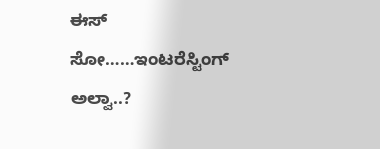ಈಸ್ ಸೋ……ಇಂಟರೆಸ್ಟಿಂಗ್ ಅಲ್ವಾ..?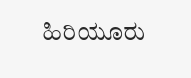ಹಿರಿಯೂರು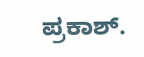ಪ್ರಕಾಶ್.